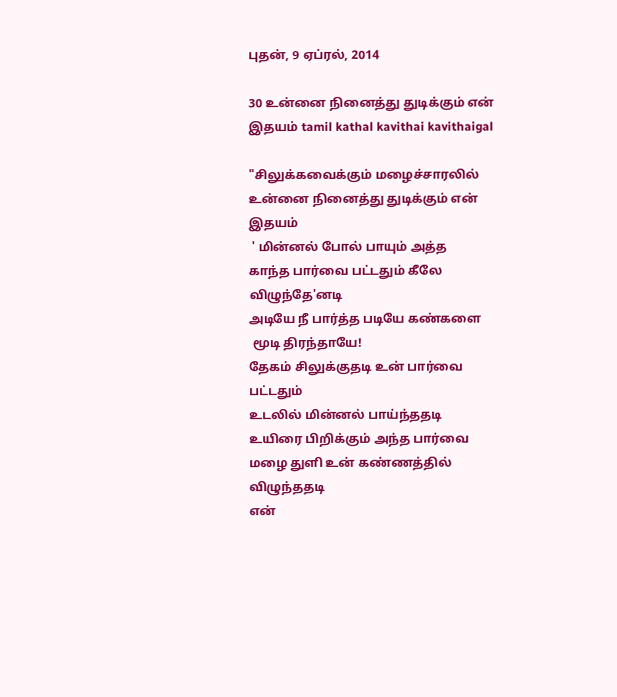புதன், 9 ஏப்ரல், 2014

30 உன்னை நினைத்து துடிக்கும் என் இதயம் tamil kathal kavithai kavithaigal

"சிலுக்கவைக்கும் மழைச்சாரலில்
உன்னை நினைத்து துடிக்கும் என் இதயம்
 ' மின்னல் போல் பாயும் அத்த
காந்த பார்வை பட்டதும் கீலே விழுந்தே'னடி
அடியே நீ பார்த்த படியே கண்களை
 மூடி திரந்தாயே!
தேகம் சிலுக்குதடி உன் பார்வை பட்டதும்
உடலில் மின்னல் பாய்ந்ததடி
உயிரை பிறிக்கும் அந்த பார்வை
மழை துளி உன் கண்ணத்தில் விழுந்ததடி
என்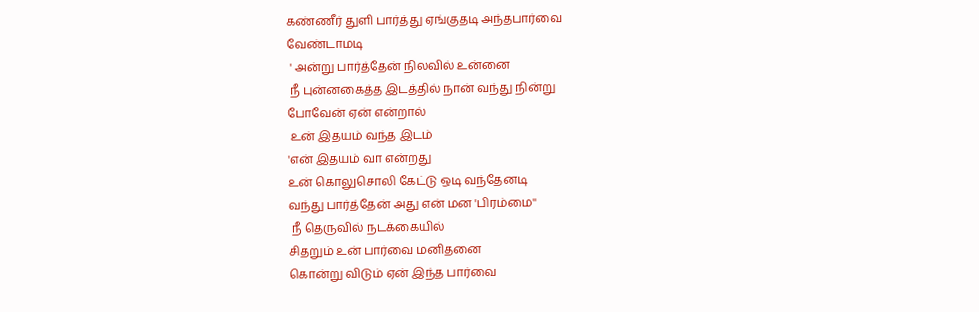கண்ணீர் துளி பார்த்து ஏங்குதடி அந்தபார்வை
வேண்டாமடி
 ' அன்று பார்த்தேன் நிலவில் உன்னை
 நீ புன்னகைத்த இடத்தில் நான் வந்து நின்று
போவேன் ஏன் என்றால்
 உன் இதயம் வந்த இடம்
'என் இதயம் வா என்றது
உன் கொலுசொலி கேட்டு ஒடி வந்தேனடி
வந்து பார்த்தேன் அது என் மன 'பிரம்மை''
 நீ தெருவில் நடக்கையில்
சிதறும் உன் பார்வை மனிதனை
கொன்று விடும் ஏன் இந்த பார்வை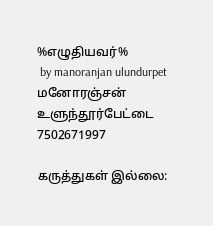%எழுதியவர்%
 by manoranjan ulundurpet
மனோரஞ்சன்  உளுந்தூர்பேட்டை 7502671997

கருத்துகள் இல்லை: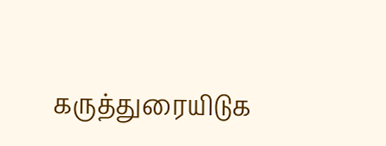கருத்துரையிடுக